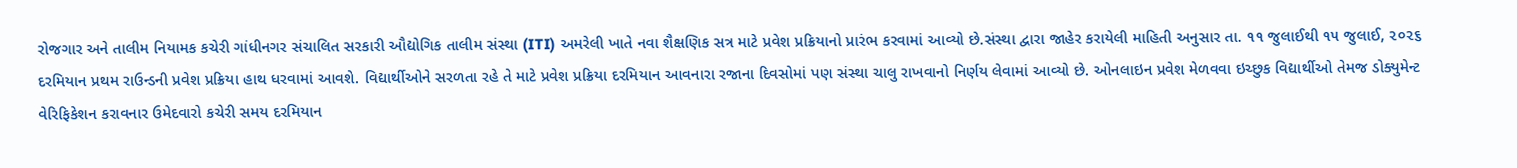રોજગાર અને તાલીમ નિયામક કચેરી ગાંધીનગર સંચાલિત સરકારી ઔદ્યોગિક તાલીમ સંસ્થા (ITI) અમરેલી ખાતે નવા શૈક્ષણિક સત્ર માટે પ્રવેશ પ્રક્રિયાનો પ્રારંભ કરવામાં આવ્યો છે.સંસ્થા દ્વારા જાહેર કરાયેલી માહિતી અનુસાર તા. ૧૧ જુલાઈથી ૧૫ જુલાઈ, ૨૦૨૬ દરમિયાન પ્રથમ રાઉન્ડની પ્રવેશ પ્રક્રિયા હાથ ધરવામાં આવશે. વિદ્યાર્થીઓને સરળતા રહે તે માટે પ્રવેશ પ્રક્રિયા દરમિયાન આવનારા રજાના દિવસોમાં પણ સંસ્થા ચાલુ રાખવાનો નિર્ણય લેવામાં આવ્યો છે. ઓનલાઇન પ્રવેશ મેળવવા ઇચ્છુક વિદ્યાર્થીઓ તેમજ ડોક્યુમેન્ટ વેરિફિકેશન કરાવનાર ઉમેદવારો કચેરી સમય દરમિયાન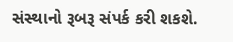સંસ્થાનો રૂબરૂ સંપર્ક કરી શકશે.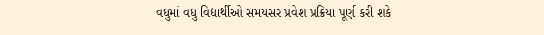વધુમાં વધુ વિદ્યાર્થીઓ સમયસર પ્રવેશ પ્રક્રિયા પૂર્ણ કરી શકે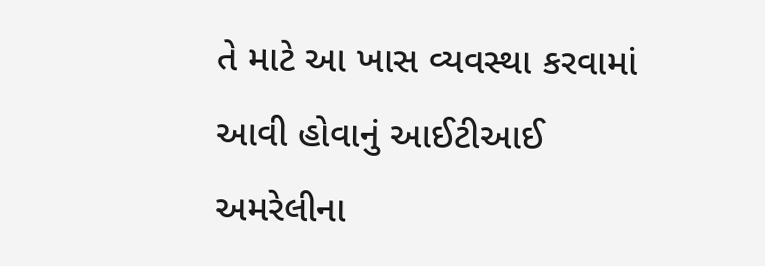તે માટે આ ખાસ વ્યવસ્થા કરવામાં આવી હોવાનું આઈટીઆઈ અમરેલીના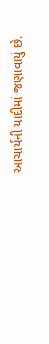આચાર્યની યાદીમાં જણાવાયું છે.